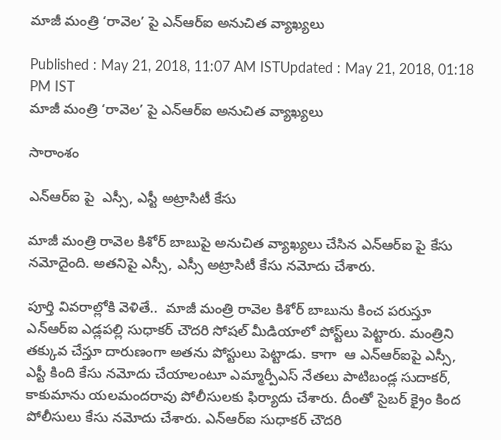మాజీ మంత్రి ‘రావెల’ పై ఎన్ఆర్ఐ అనుచిత వ్యాఖ్యలు

Published : May 21, 2018, 11:07 AM ISTUpdated : May 21, 2018, 01:18 PM IST
మాజీ మంత్రి ‘రావెల’ పై ఎన్ఆర్ఐ అనుచిత వ్యాఖ్యలు

సారాంశం

ఎన్ఆర్ఐ పై  ఎస్సీ, ఎస్టీ అట్రాసిటీ కేసు

మాజీ మంత్రి రావెల కిశోర్ బాబుపై అనుచిత వ్యాఖ్యలు చేసిన ఎన్ఆర్ఐ పై కేసు నమోదైంది. అతనిపై ఎస్సీ, ఎస్సీ అట్రాసిటీ కేసు నమోదు చేశారు.

పూర్తి వివరాల్లోకి వెళితే..  మాజీ మంత్రి రావెల కిశోర్ బాబును కించ పరుస్తూ ఎన్ఆర్ఐ ఎడ్లపల్లి సుధాకర్ చౌదరి సోషల్ మీడియాలో పోస్ట్‌లు పెట్టారు. మంత్రిని తక్కువ చేస్తూ దారుణంగా అతను పోస్టులు పెట్టాడు. కాగా  ఆ ఎన్‌ఆర్‌ఐపై ఎస్సీ, ఎస్టీ కింది కేసు నమోదు చేయాలంటూ ఎమ్మార్పీఎస్ నేతలు పాటిబండ్ల సుదాకర్, కాకుమాను యలమందరావు పోలీసులకు ఫిర్యాదు చేశారు. దీంతో సైబర్ క్రైం కింద పోలీసులు కేసు నమోదు చేశారు. ఎన్ఆర్ఐ సుధాకర్ చౌదరి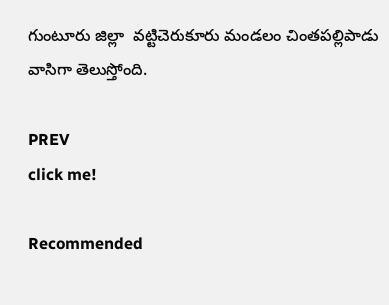గుంటూరు జిల్లా  వట్టిచెరుకూరు మండలం చింతపల్లిపాడు వాసిగా తెలుస్తోంది.

PREV
click me!

Recommended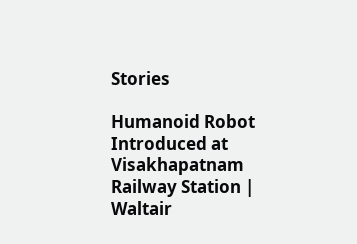Stories

Humanoid Robot Introduced at Visakhapatnam Railway Station | Waltair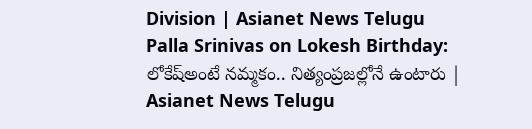Division | Asianet News Telugu
Palla Srinivas on Lokesh Birthday: లోకేష్అంటే నమ్మకం.. నిత్యంప్రజల్లోనే ఉంటారు | Asianet News Telugu